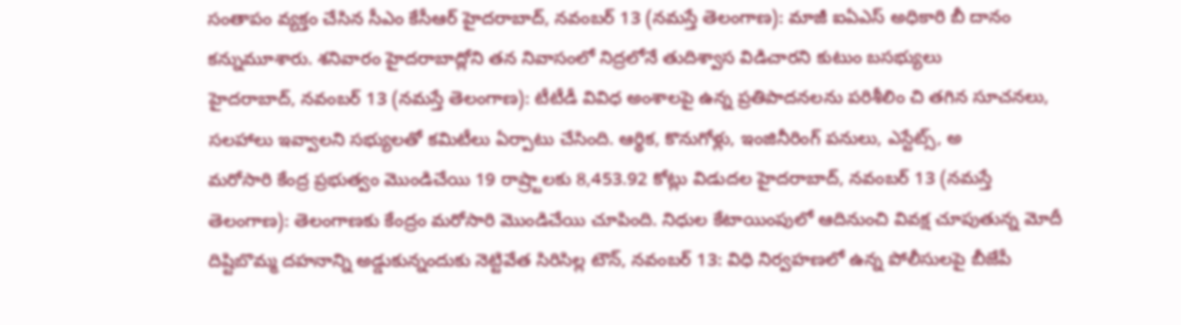సంతాపం వ్యక్తం చేసిన సీఎం కేసీఆర్ హైదరాబాద్, నవంబర్ 13 (నమస్తే తెలంగాణ): మాజీ ఐఏఎస్ అధికారి బీ దానం కన్నుమూశారు. శనివారం హైదరాబాద్లోని తన నివాసంలో నిద్రలోనే తుదిశ్వాస విడిచారని కుటుం బసభ్యులు
హైదరాబాద్, నవంబర్ 13 (నమస్తే తెలంగాణ): టీటీడీ వివిధ అంశాలపై ఉన్న ప్రతిపాదనలను పరిశీలిం చి తగిన సూచనలు, సలహాలు ఇవ్వాలని సభ్యులతో కమిటీలు ఏర్పాటు చేసింది. ఆర్థిక, కొనుగోళ్లు, ఇంజినీరింగ్ పనులు, ఎస్టేట్స్, అ
మరోసారి కేంద్ర ప్రభుత్వం మొండిచేయి 19 రాష్ర్టాలకు 8,453.92 కోట్లు విడుదల హైదరాబాద్, నవంబర్ 13 (నమస్తే తెలంగాణ): తెలంగాణకు కేంద్రం మరోసారి మొండిచేయి చూపింది. నిధుల కేటాయింపులో ఆదినుంచి వివక్ష చూపుతున్న మోదీ
దిష్టిబొమ్మ దహనాన్ని అడ్డుకున్నందుకు నెట్టివేత సిరిసిల్ల టౌన్, నవంబర్ 13: విధి నిర్వహణలో ఉన్న పోలీసులపై బీజేపీ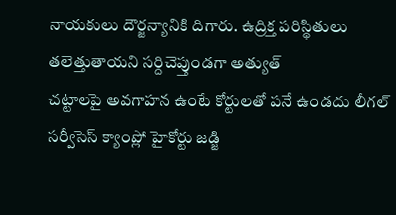నాయకులు దౌర్జన్యానికి దిగారు. ఉద్రిక్త పరిస్థితులు తలెత్తుతాయని సర్దిచెప్తుండగా అత్యుత్
చట్టాలపై అవగాహన ఉంటే కోర్టులతో పనే ఉండదు లీగల్ సర్వీసెస్ క్యాంప్లో హైకోర్టు జడ్జి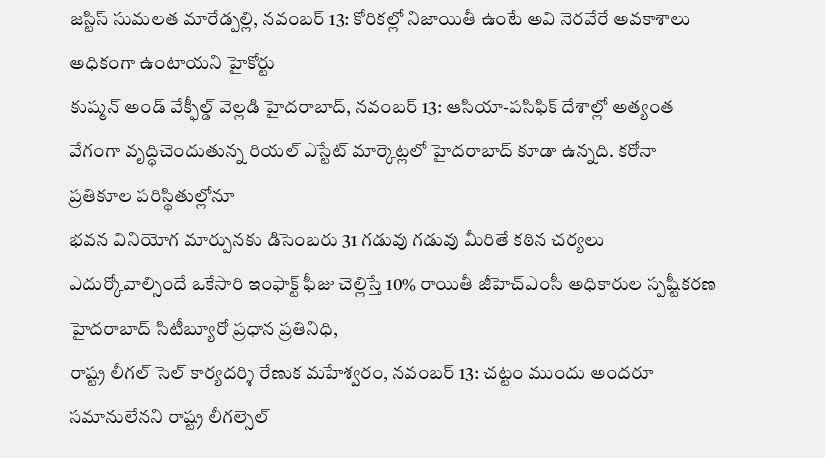జస్టిస్ సుమలత మారేడ్పల్లి, నవంబర్ 13: కోరికల్లో నిజాయితీ ఉంటే అవి నెరవేరే అవకాశాలు అధికంగా ఉంటాయని హైకోర్టు
కుష్మన్ అండ్ వేక్ఫీల్డ్ వెల్లడి హైదరాబాద్, నవంబర్ 13: ఆసియా-పసిఫిక్ దేశాల్లో అత్యంత వేగంగా వృద్ధిచెందుతున్న రియల్ ఎస్టేట్ మార్కెట్లలో హైదరాబాద్ కూడా ఉన్నది. కరోనా ప్రతికూల పరిస్థితుల్లోనూ
భవన వినియోగ మార్పునకు డిసెంబరు 31 గడువు గడువు మీరితే కఠిన చర్యలు ఎదుర్కోవాల్సిందే ఒకేసారి ఇంఫాక్ట్ ఫీజు చెల్లిస్తే 10% రాయితీ జీహెచ్ఎంసీ అధికారుల స్పష్టీకరణ హైదరాబాద్ సిటీబ్యూరో ప్రధాన ప్రతినిధి,
రాష్ట్ర లీగల్ సెల్ కార్యదర్శి రేణుక మహేశ్వరం, నవంబర్ 13: చట్టం ముందు అందరూ సమానులేనని రాష్ట్ర లీగల్సెల్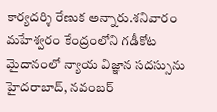కార్యదర్శి రేణుక అన్నారు.శనివారం మహేశ్వరం కేంద్రంలోని గడీకోట మైదానంలో న్యాయ విజ్ఞాన సదస్సును
హైదరాబాద్, నవంబర్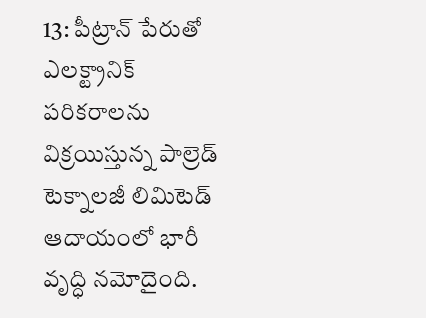13: పీట్రాన్ పేరుతో ఎలక్ట్రానిక్ పరికరాలను విక్రయిస్తున్న పాల్రెడ్ టెక్నాలజీ లిమిటెడ్ ఆదాయంలో భారీ వృద్ధి నమోదైంది.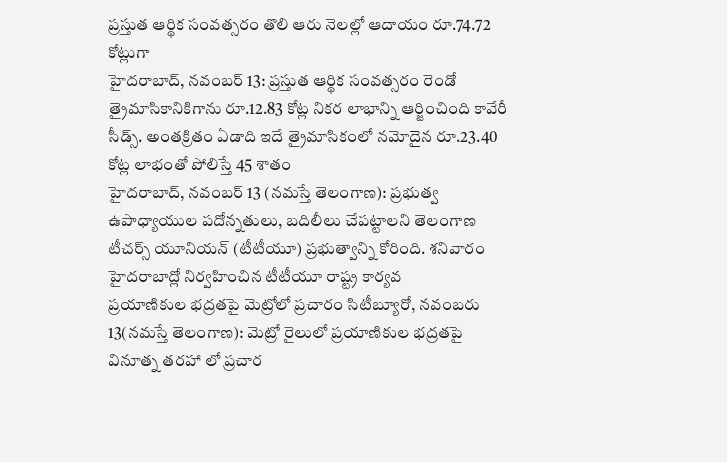ప్రస్తుత ఆర్థిక సంవత్సరం తొలి ఆరు నెలల్లో ఆదాయం రూ.74.72 కోట్లుగా
హైదరాబాద్, నవంబర్ 13: ప్రస్తుత ఆర్థిక సంవత్సరం రెండో త్రైమాసికానికిగాను రూ.12.83 కోట్ల నికర లాభాన్ని ఆర్జించింది కావేరీ సీడ్స్. అంతక్రితం ఏడాది ఇదే త్రైమాసికంలో నమోదైన రూ.23.40 కోట్ల లాభంతో పోలిస్తే 45 శాతం
హైదరాబాద్, నవంబర్ 13 (నమస్తే తెలంగాణ): ప్రభుత్వ ఉపాధ్యాయుల పదోన్నతులు, బదిలీలు చేపట్టాలని తెలంగాణ టీచర్స్ యూనియన్ (టీటీయూ) ప్రభుత్వాన్ని కోరింది. శనివారం హైదరాబాద్లో నిర్వహించిన టీటీయూ రాష్ట్ర కార్యవ
ప్రయాణికుల భద్రతపై మెట్రోలో ప్రచారం సిటీబ్యూరో, నవంబరు 13(నమస్తే తెలంగాణ): మెట్రో రైలులో ప్రయాణికుల భద్రతపై వినూత్న తరహా లో ప్రచార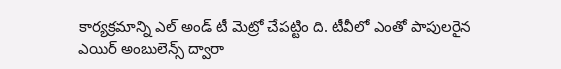కార్యక్రమాన్ని ఎల్ అండ్ టీ మెట్రో చేపట్టిం ది. టీవీలో ఎంతో పాపులరైన
ఎయిర్ అంబులెన్స్ ద్వారా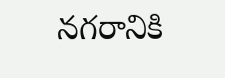నగరానికి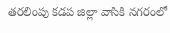తరలింపు కడప జిల్లా వాసికి నగరంలో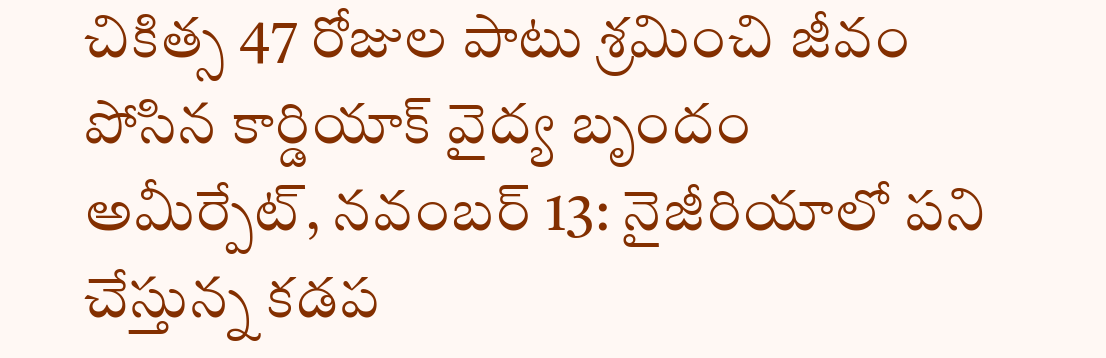చికిత్స 47 రోజుల పాటు శ్రమించి జీవం పోసిన కార్డియాక్ వైద్య బృందం అమీర్పేట్, నవంబర్ 13: నైజీరియాలో పని చేస్తున్న కడప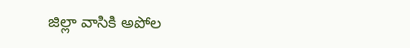జిల్లా వాసికి అపోల